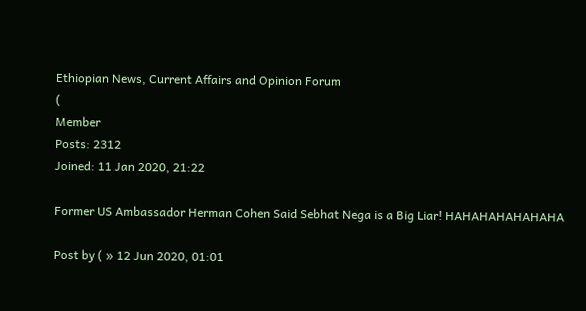Ethiopian News, Current Affairs and Opinion Forum
(
Member
Posts: 2312
Joined: 11 Jan 2020, 21:22

Former US Ambassador Herman Cohen Said Sebhat Nega is a Big Liar! HAHAHAHAHAHAHA

Post by ( » 12 Jun 2020, 01:01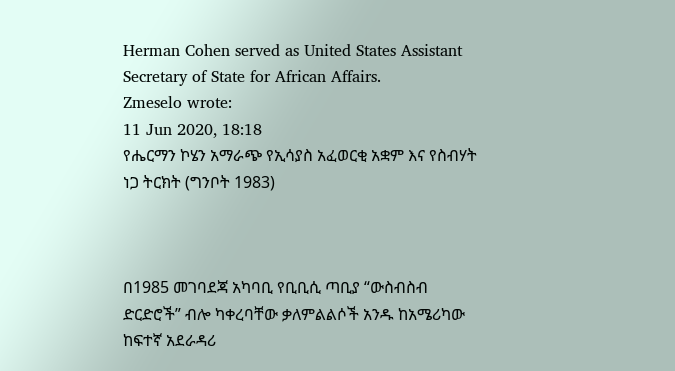Herman Cohen served as United States Assistant Secretary of State for African Affairs.
Zmeselo wrote:
11 Jun 2020, 18:18
የሔርማን ኮሄን አማራጭ የኢሳያስ አፈወርቂ አቋም እና የስብሃት ነጋ ትርክት (ግንቦት 1983)



በ1985 መገባደጃ አካባቢ የቢቢሲ ጣቢያ “ውስብስብ ድርድሮች” ብሎ ካቀረባቸው ቃለምልልሶች አንዱ ከአሜሪካው ከፍተኛ አደራዳሪ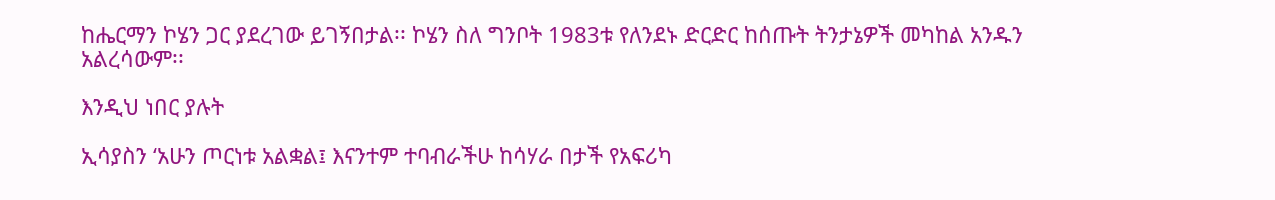ከሔርማን ኮሄን ጋር ያደረገው ይገኝበታል፡፡ ኮሄን ስለ ግንቦት 1983ቱ የለንደኑ ድርድር ከሰጡት ትንታኔዎች መካከል አንዱን አልረሳውም፡፡

እንዲህ ነበር ያሉት

ኢሳያስን ‘አሁን ጦርነቱ አልቋል፤ እናንተም ተባብራችሁ ከሳሃራ በታች የአፍሪካ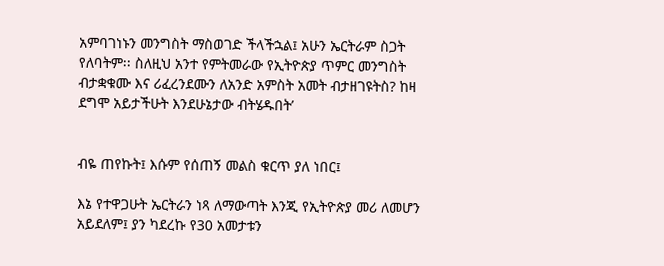አምባገነኑን መንግስት ማስወገድ ችላችኋል፤ አሁን ኤርትራም ስጋት የለባትም፡፡ ስለዚህ አንተ የምትመራው የኢትዮጵያ ጥምር መንግስት ብታቋቁሙ እና ሪፈረንደሙን ለአንድ አምስት አመት ብታዘገዩትስ? ከዛ ደግሞ አይታችሁት እንደሁኔታው ብትሄዱበት’


ብዬ ጠየኩት፤ እሱም የሰጠኝ መልስ ቁርጥ ያለ ነበር፤

እኔ የተዋጋሁት ኤርትራን ነጻ ለማውጣት እንጂ የኢትዮጵያ መሪ ለመሆን አይደለም፤ ያን ካደረኩ የ30 አመታቱን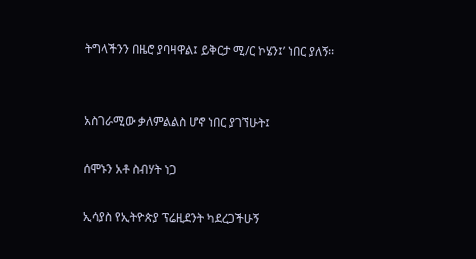ትግላችንን በዜሮ ያባዛዋል፤ ይቅርታ ሚ/ር ኮሄን፤’ ነበር ያለኝ፡፡


አስገራሚው ቃለምልልስ ሆኖ ነበር ያገኘሁት፤

ሰሞኑን አቶ ስብሃት ነጋ

ኢሳያስ የኢትዮጵያ ፕሬዚደንት ካደረጋችሁኝ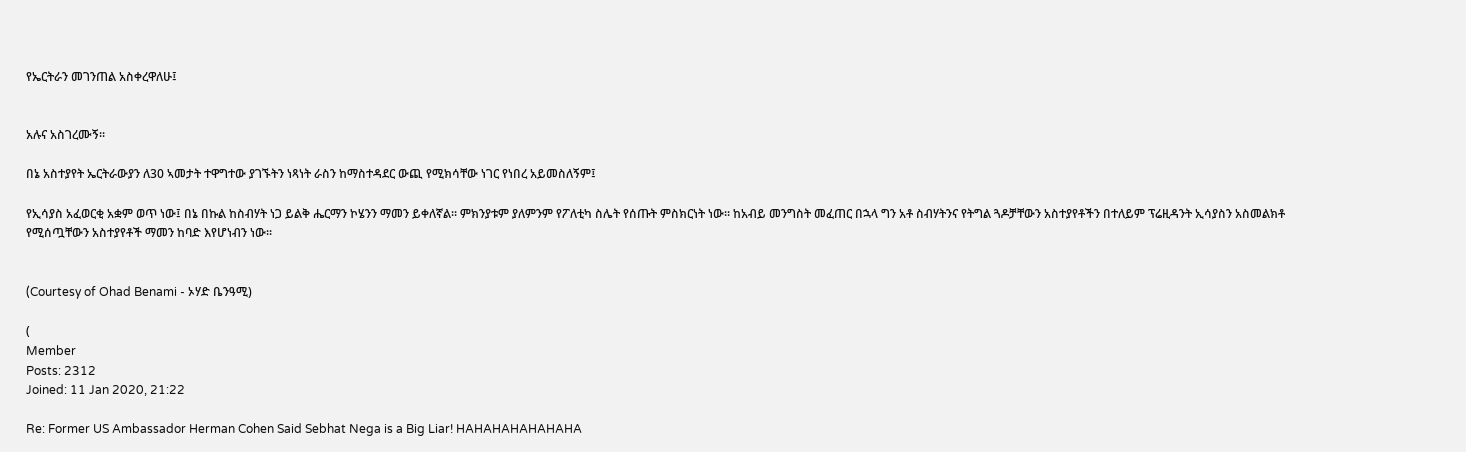የኤርትራን መገንጠል አስቀረዋለሁ፤


አሉና አስገረሙኝ፡፡

በኔ አስተያየት ኤርትራውያን ለ30 ኣመታት ተዋግተው ያገኙትን ነጻነት ራስን ከማስተዳደር ውጪ የሚክሳቸው ነገር የነበረ አይመስለኝም፤

የኢሳያስ አፈወርቂ አቋም ወጥ ነው፤ በኔ በኩል ከስብሃት ነጋ ይልቅ ሔርማን ኮሄንን ማመን ይቀለኛል፡፡ ምክንያቱም ያለምንም የፖለቲካ ስሌት የሰጡት ምስክርነት ነው፡፡ ከአብይ መንግስት መፈጠር በኋላ ግን አቶ ስብሃትንና የትግል ጓዶቻቸውን አስተያየቶችን በተለይም ፕሬዚዳንት ኢሳያስን አስመልክቶ የሚሰጧቸውን አስተያየቶች ማመን ከባድ እየሆነብን ነው፡፡


(Courtesy of Ohad Benami - ኦሃድ ቤንዓሚ)

(
Member
Posts: 2312
Joined: 11 Jan 2020, 21:22

Re: Former US Ambassador Herman Cohen Said Sebhat Nega is a Big Liar! HAHAHAHAHAHAHA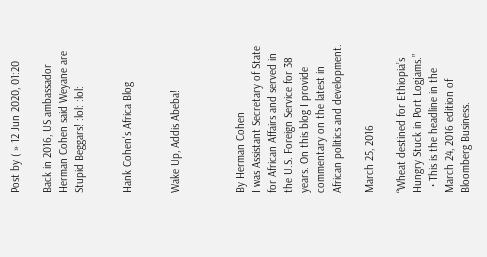Post by ( » 12 Jun 2020, 01:20

Back in 2016, US ambassador Herman Cohen said Weyane are Stupid Beggars! :lol: :lol:


Hank Cohen's Africa Blog


Wake Up, Addis Abeba!



By Herman Cohen
I was Assistant Secretary of State for African Affairs and served in the U.S. Foreign Service for 38 years. On this blog I provide commentary on the latest in African politics and development.

March 25, 2016

“Wheat destined for Ethiopia’s Hungry Stuck in Port Logjams.”
  • This is the headline in the March 24, 2016 edition of Bloomberg Business.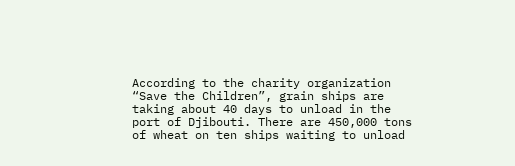According to the charity organization “Save the Children”, grain ships are taking about 40 days to unload in the port of Djibouti. There are 450,000 tons of wheat on ten ships waiting to unload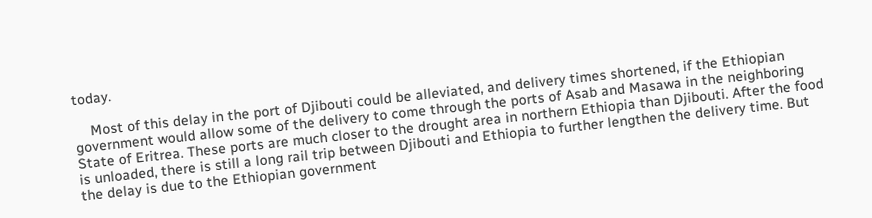today.

    Most of this delay in the port of Djibouti could be alleviated, and delivery times shortened, if the Ethiopian government would allow some of the delivery to come through the ports of Asab and Masawa in the neighboring State of Eritrea. These ports are much closer to the drought area in northern Ethiopia than Djibouti. After the food is unloaded, there is still a long rail trip between Djibouti and Ethiopia to further lengthen the delivery time. But the delay is due to the Ethiopian government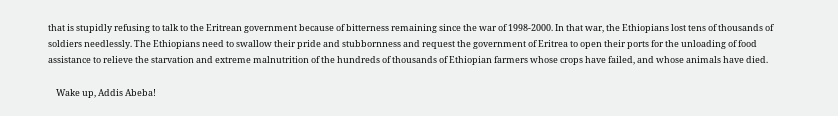that is stupidly refusing to talk to the Eritrean government because of bitterness remaining since the war of 1998-2000. In that war, the Ethiopians lost tens of thousands of soldiers needlessly. The Ethiopians need to swallow their pride and stubbornness and request the government of Eritrea to open their ports for the unloading of food assistance to relieve the starvation and extreme malnutrition of the hundreds of thousands of Ethiopian farmers whose crops have failed, and whose animals have died.

    Wake up, Addis Abeba!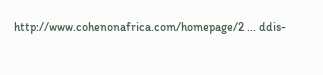http://www.cohenonafrica.com/homepage/2 ... ddis-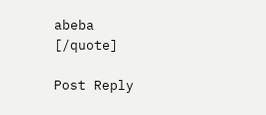abeba
[/quote]

Post Reply